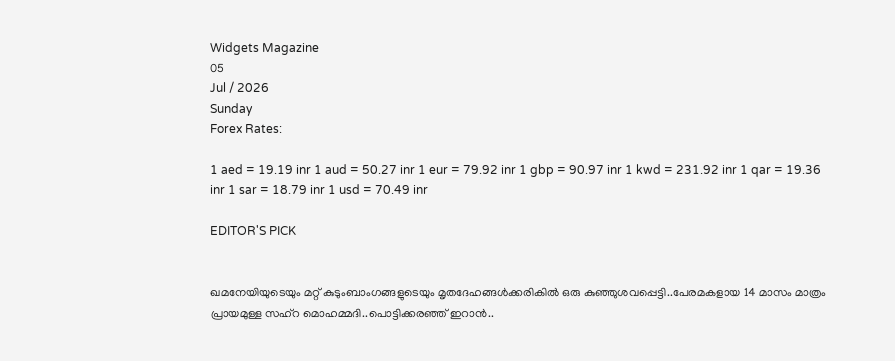Widgets Magazine
05
Jul / 2026
Sunday
Forex Rates:

1 aed = 19.19 inr 1 aud = 50.27 inr 1 eur = 79.92 inr 1 gbp = 90.97 inr 1 kwd = 231.92 inr 1 qar = 19.36 inr 1 sar = 18.79 inr 1 usd = 70.49 inr

EDITOR'S PICK


ഖമനേയിയുടെയും മറ്റ് കുടുംബാംഗങ്ങളുടെയും മൃതദേഹങ്ങൾക്കരികിൽ ഒരു കുഞ്ഞുശവപ്പെട്ടി..പേരമകളായ 14 മാസം മാത്രം പ്രായമുള്ള സഹ്റ മൊഹമ്മദി..പൊട്ടിക്കരഞ്ഞ് ഇറാൻ..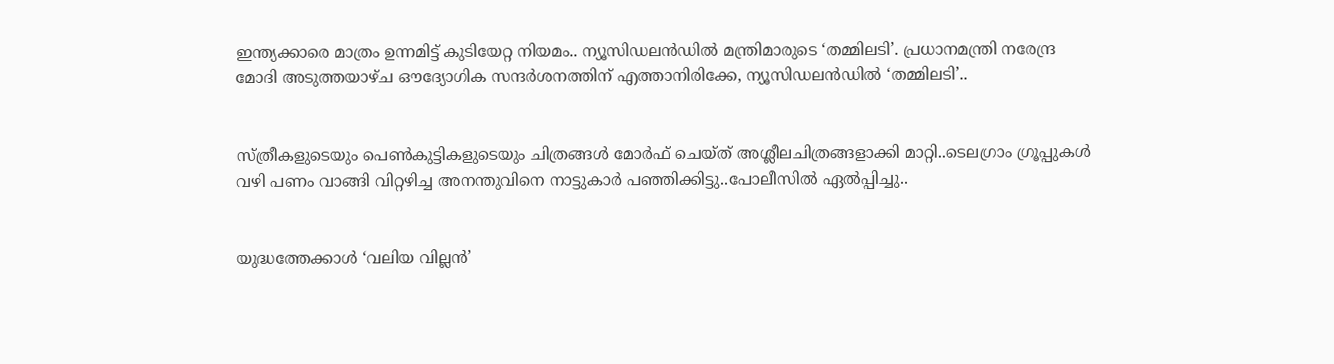ഇന്ത്യക്കാരെ മാത്രം ഉന്നമിട്ട് കുടിയേറ്റ നിയമം.. ന്യൂസിഡലൻഡിൽ മന്ത്രിമാരുടെ ‘തമ്മിലടി’. പ്രധാനമന്ത്രി നരേന്ദ്ര മോദി അടുത്തയാഴ്ച ഔദ്യോഗിക സന്ദർശനത്തിന് എത്താനിരിക്കേ, ന്യൂസിഡലൻഡിൽ ‘തമ്മിലടി’..


സ്ത്രീകളുടെയും പെണ്‍കുട്ടികളുടെയും ചിത്രങ്ങള്‍ മോര്‍ഫ് ചെയ്ത് അശ്ലീലചിത്രങ്ങളാക്കി മാറ്റി..ടെലഗ്രാം ഗ്രൂപ്പുകള്‍ വഴി പണം വാങ്ങി വിറ്റഴിച്ച അനന്തുവിനെ നാട്ടുകാർ പഞ്ഞിക്കിട്ടു..പോലീസിൽ ഏൽപ്പിച്ചു..


യുദ്ധത്തേക്കാൾ ‘വലിയ വില്ലൻ’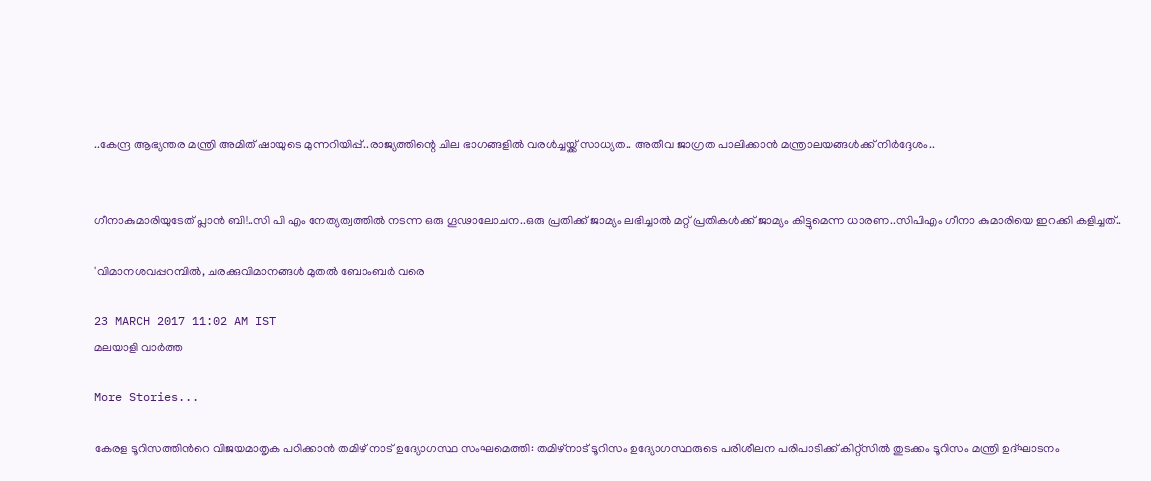..കേന്ദ്ര ആഭ്യന്തര മന്ത്രി അമിത് ഷായുടെ മുന്നറിയിപ്പ്..രാജ്യത്തിന്റെ ചില ഭാഗങ്ങളിൽ വരൾച്ചയ്ക്ക് സാധ്യത.. അതീവ ജാഗ്രത പാലിക്കാൻ മന്ത്രാലയങ്ങൾക്ക് നിർദ്ദേശം..


ഗീനാകുമാരിയുടേത് പ്ലാൻ ബി!..സി പി എം നേത്യത്വത്തിൽ നടന്ന ഒരു ഗൂഢാലോചന..ഒരു പ്രതിക്ക് ജാമ്യം ലഭിച്ചാൽ മറ്റ് പ്രതികൾക്ക് ജാമ്യം കിട്ടുമെന്ന ധാരണ..സിപിഎം ഗീനാ കുമാരിയെ ഇറക്കി കളിച്ചത്..

'വിമാനശവപ്പറമ്പില്‍, ചരക്കുവിമാനങ്ങള്‍ മുതല്‍ ബോംബര്‍ വരെ

23 MARCH 2017 11:02 AM IST
മലയാളി വാര്‍ത്ത

More Stories...

കേരള ടൂറിസത്തിന്‍റെ വിജയമാതൃക പഠിക്കാന്‍ തമിഴ് നാട് ഉദ്യോഗസ്ഥ സംഘമെത്തി: തമിഴ്നാട് ടൂറിസം ഉദ്യോഗസ്ഥരുടെ പരിശീലന പരിപാടിക്ക് കിറ്റ്സില്‍ തുടക്കം ടൂറിസം മന്ത്രി ഉദ്ഘാടനം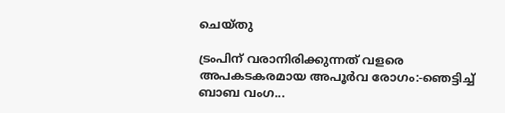ചെയ്തു

ട്രംപിന് വരാനിരിക്കുന്നത് വളരെ അപകടകരമായ അപൂർവ രോഗം:-ഞെട്ടിച്ച് ബാബ വംഗ...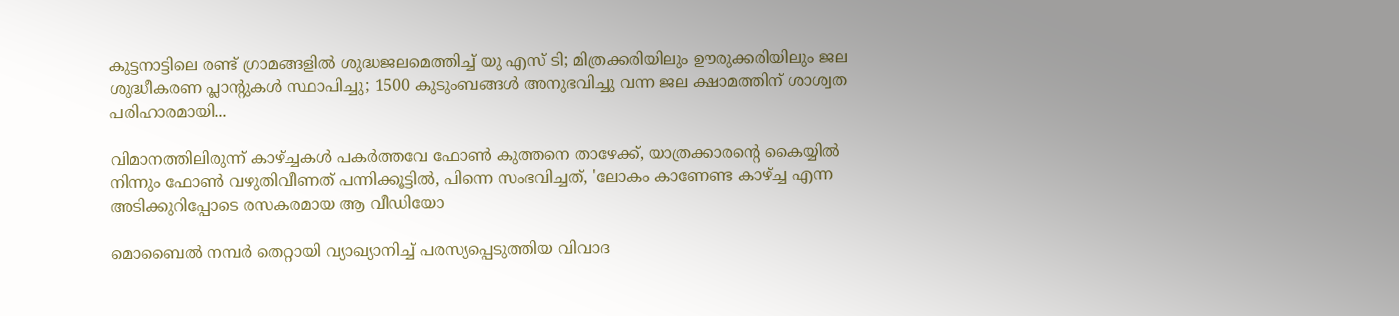കുട്ടനാട്ടിലെ രണ്ട് ഗ്രാമങ്ങളില്‍ ശുദ്ധജലമെത്തിച്ച് യു എസ് ടി; മിത്രക്കരിയിലും ഊരുക്കരിയിലും ജല ശുദ്ധീകരണ പ്ലാന്റുകൾ സ്ഥാപിച്ചു; 1500 കുടുംബങ്ങൾ അനുഭവിച്ചു വന്ന ജല ക്ഷാമത്തിന് ശാശ്വത പരിഹാരമായി...

വിമാനത്തിലിരുന്ന് കാഴ്ച്ചകൾ പകർത്തവേ ഫോൺ കുത്തനെ താഴേക്ക്, യാത്രക്കാരന്റെ കൈയ്യിൽ നിന്നും ഫോൺ വഴുതിവീണത് പന്നിക്കൂട്ടിൽ, പിന്നെ സംഭവിച്ചത്, 'ലോകം കാണേണ്ട കാഴ്ച്ച എന്ന അടിക്കുറിപ്പോടെ രസകരമായ ആ വീഡിയോ

മൊബൈല്‍ നമ്പര്‍ തെറ്റായി വ്യാഖ്യാനിച്ച് പരസ്യപ്പെടുത്തിയ വിവാദ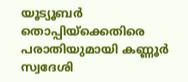യൂട്യൂബര്‍ തൊപ്പിയ്ക്കെതിരെ പരാതിയുമായി കണ്ണൂര്‍ സ്വദേശി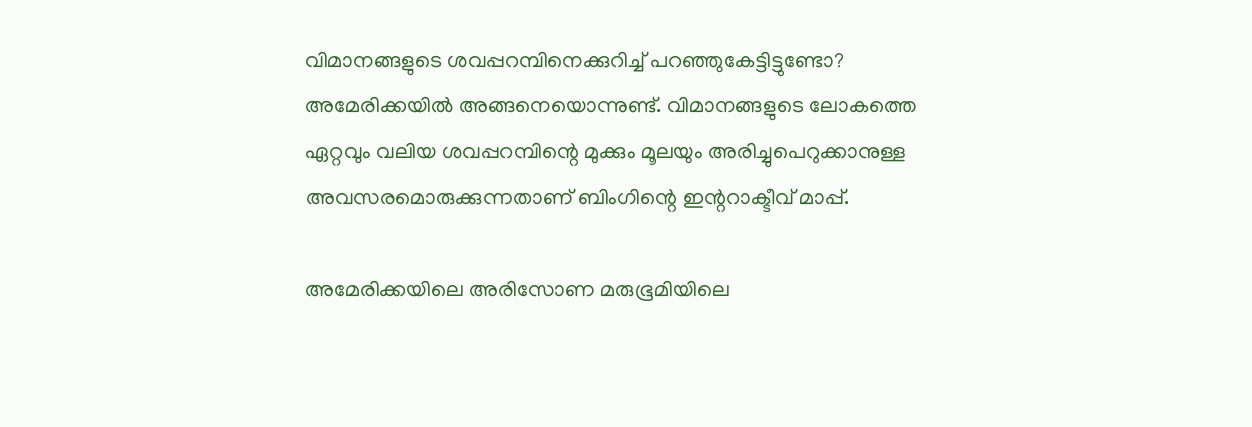വിമാനങ്ങളുടെ ശവപ്പറമ്പിനെക്കുറിച്ച് പറഞ്ഞുകേട്ടിട്ടുണ്ടോ? അമേരിക്കയില്‍ അങ്ങനെയൊന്നുണ്ട്. വിമാനങ്ങളുടെ ലോകത്തെ ഏറ്റവും വലിയ ശവപ്പറമ്പിന്റെ മുക്കും മൂലയും അരിച്ചുപെറുക്കാനുള്ള അവസരമൊരുക്കുന്നതാണ് ബിംഗിന്റെ ഇന്ററാക്ടീവ് മാപ്പ്.

അമേരിക്കയിലെ അരിസോണ മരുഭൂമിയിലെ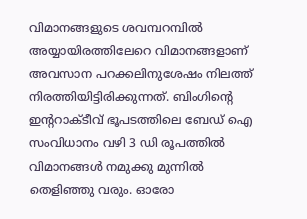വിമാനങ്ങളുടെ ശവമ്പറമ്പില്‍ അയ്യായിരത്തിലേറെ വിമാനങ്ങളാണ് അവസാന പറക്കലിനുശേഷം നിലത്ത് നിരത്തിയിട്ടിരിക്കുന്നത്. ബിംഗിന്റെ ഇന്ററാക്ടീവ് ഭൂപടത്തിലെ ബേഡ് ഐ സംവിധാനം വഴി 3 ഡി രൂപത്തില്‍ വിമാനങ്ങള്‍ നമുക്കു മുന്നില്‍ തെളിഞ്ഞു വരും. ഓരോ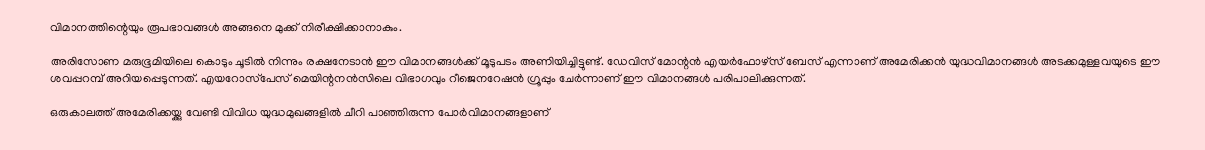വിമാനത്തിന്റെയും രൂപഭാവങ്ങള്‍ അങ്ങനെ മുക്ക് നിരീക്ഷിക്കാനാകും.

അരിസോണ മരുഭൂമിയിലെ കൊടും ചൂടില്‍ നിന്നും രക്ഷനേടാന്‍ ഈ വിമാനങ്ങള്‍ക്ക് മൂടുപടം അണിയിച്ചിട്ടുണ്ട്. ഡേവിസ് മോന്റന്‍ എയര്‍ഫോഴ്‌സ് ബേസ് എന്നാണ് അമേരിക്കന്‍ യുദ്ധവിമാനങ്ങള്‍ അടക്കമുള്ളവയുടെ ഈ ശവപ്പറമ്പ് അറിയപ്പെടുന്നത്. എയറോസ്‌പേസ് മെയിന്റനന്‍സിലെ വിഭാഗവും റീജെനറേഷന്‍ ഗ്രൂപ്പും ചേര്‍ന്നാണ് ഈ വിമാനങ്ങള്‍ പരിപാലിക്കുന്നത്.

ഒരുകാലത്ത് അമേരിക്കയ്ക്കു വേണ്ടി വിവിധ യുദ്ധമുഖങ്ങളില്‍ ചീറി പാഞ്ഞിരുന്ന പോര്‍വിമാനങ്ങളാണ്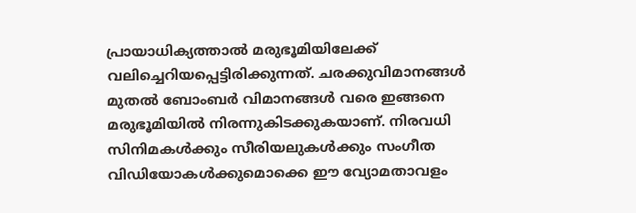പ്രായാധിക്യത്താല്‍ മരുഭൂമിയിലേക്ക് വലിച്ചെറിയപ്പെട്ടിരിക്കുന്നത്. ചരക്കുവിമാനങ്ങള്‍ മുതല്‍ ബോംബര്‍ വിമാനങ്ങള്‍ വരെ ഇങ്ങനെ മരുഭൂമിയില്‍ നിരന്നുകിടക്കുകയാണ്. നിരവധി സിനിമകള്‍ക്കും സീരിയലുകള്‍ക്കും സംഗീത വിഡിയോകള്‍ക്കുമൊക്കെ ഈ വ്യോമതാവളം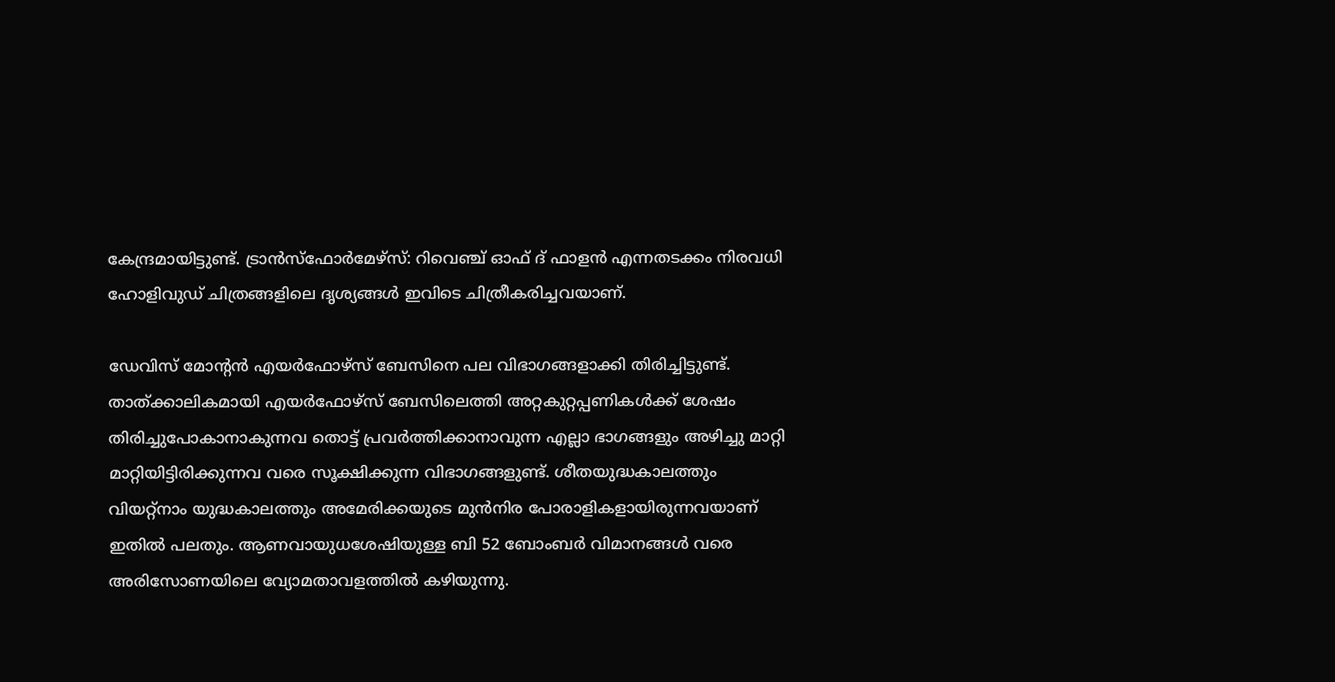കേന്ദ്രമായിട്ടുണ്ട്. ട്രാന്‍സ്‌ഫോര്‍മേഴ്‌സ്: റിവെഞ്ച് ഓഫ് ദ് ഫാളന്‍ എന്നതടക്കം നിരവധി ഹോളിവുഡ് ചിത്രങ്ങളിലെ ദൃശ്യങ്ങള്‍ ഇവിടെ ചിത്രീകരിച്ചവയാണ്.

ഡേവിസ് മോന്റന്‍ എയര്‍ഫോഴ്‌സ് ബേസിനെ പല വിഭാഗങ്ങളാക്കി തിരിച്ചിട്ടുണ്ട്. താത്ക്കാലികമായി എയര്‍ഫോഴ്‌സ് ബേസിലെത്തി അറ്റകുറ്റപ്പണികള്‍ക്ക് ശേഷം തിരിച്ചുപോകാനാകുന്നവ തൊട്ട് പ്രവര്‍ത്തിക്കാനാവുന്ന എല്ലാ ഭാഗങ്ങളും അഴിച്ചു മാറ്റി മാറ്റിയിട്ടിരിക്കുന്നവ വരെ സൂക്ഷിക്കുന്ന വിഭാഗങ്ങളുണ്ട്. ശീതയുദ്ധകാലത്തും വിയറ്റ്‌നാം യുദ്ധകാലത്തും അമേരിക്കയുടെ മുന്‍നിര പോരാളികളായിരുന്നവയാണ് ഇതില്‍ പലതും. ആണവായുധശേഷിയുള്ള ബി 52 ബോംബര്‍ വിമാനങ്ങള്‍ വരെ അരിസോണയിലെ വ്യോമതാവളത്തില്‍ കഴിയുന്നു.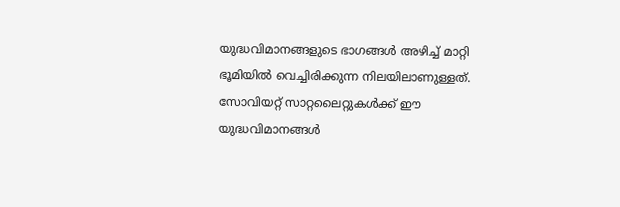യുദ്ധവിമാനങ്ങളുടെ ഭാഗങ്ങള്‍ അഴിച്ച് മാറ്റി ഭൂമിയില്‍ വെച്ചിരിക്കുന്ന നിലയിലാണുള്ളത്. സോവിയറ്റ് സാറ്റലൈറ്റുകള്‍ക്ക് ഈ യുദ്ധവിമാനങ്ങള്‍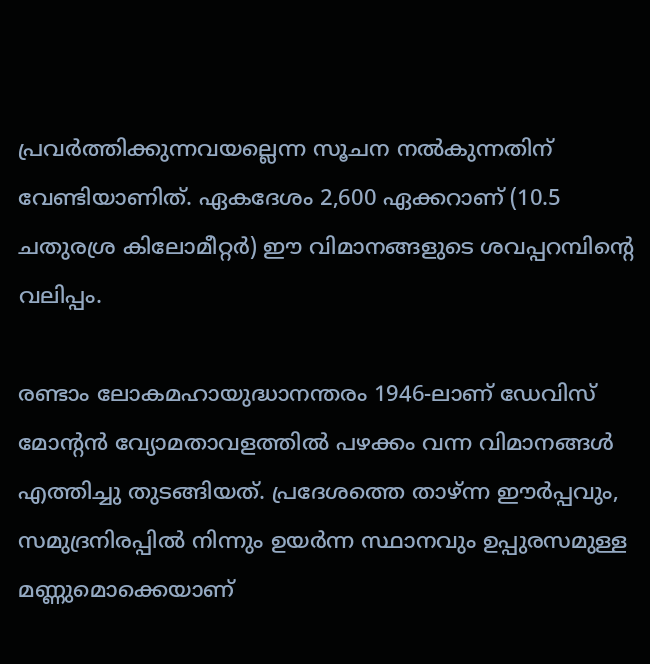പ്രവര്‍ത്തിക്കുന്നവയല്ലെന്ന സൂചന നല്‍കുന്നതിന് വേണ്ടിയാണിത്. ഏകദേശം 2,600 ഏക്കറാണ് (10.5 ചതുരശ്ര കിലോമീറ്റര്‍) ഈ വിമാനങ്ങളുടെ ശവപ്പറമ്പിന്റെ വലിപ്പം.

രണ്ടാം ലോകമഹായുദ്ധാനന്തരം 1946-ലാണ് ഡേവിസ് മോന്റന്‍ വ്യോമതാവളത്തില്‍ പഴക്കം വന്ന വിമാനങ്ങള്‍ എത്തിച്ചു തുടങ്ങിയത്. പ്രദേശത്തെ താഴ്ന്ന ഈര്‍പ്പവും, സമുദ്രനിരപ്പില്‍ നിന്നും ഉയര്‍ന്ന സ്ഥാനവും ഉപ്പുരസമുള്ള മണ്ണുമൊക്കെയാണ്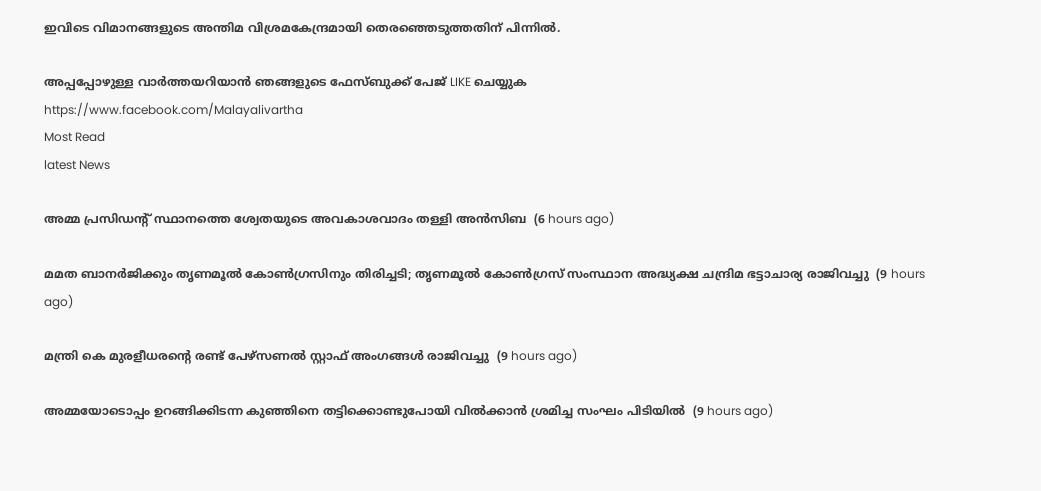ഇവിടെ വിമാനങ്ങളുടെ അന്തിമ വിശ്രമകേന്ദ്രമായി തെരഞ്ഞെടുത്തതിന് പിന്നില്‍.

അപ്പപ്പോഴുള്ള വാര്‍ത്തയറിയാന്‍ ഞങ്ങളുടെ ഫേസ്‌ബുക്ക്‌ പേജ് LIKE ചെയ്യുക
https://www.facebook.com/Malayalivartha
Most Read
latest News

അമ്മ പ്രസിഡന്റ് സ്ഥാനത്തെ ശ്വേതയുടെ അവകാശവാദം തള്ളി അന്‍സിബ  (6 hours ago)

മമത ബാനര്‍ജിക്കും തൃണമൂല്‍ കോണ്‍ഗ്രസിനും തിരിച്ചടി; തൃണമൂല്‍ കോണ്‍ഗ്രസ് സംസ്ഥാന അദ്ധ്യക്ഷ ചന്ദ്രിമ ഭട്ടാചാര്യ രാജിവച്ചു  (9 hours ago)

മന്ത്രി കെ മുരളീധരന്റെ രണ്ട് പേഴ്‌സണല്‍ സ്റ്റാഫ് അംഗങ്ങള്‍ രാജിവച്ചു  (9 hours ago)

അമ്മയോടൊപ്പം ഉറങ്ങിക്കിടന്ന കുഞ്ഞിനെ തട്ടിക്കൊണ്ടുപോയി വില്‍ക്കാന്‍ ശ്രമിച്ച സംഘം പിടിയില്‍  (9 hours ago)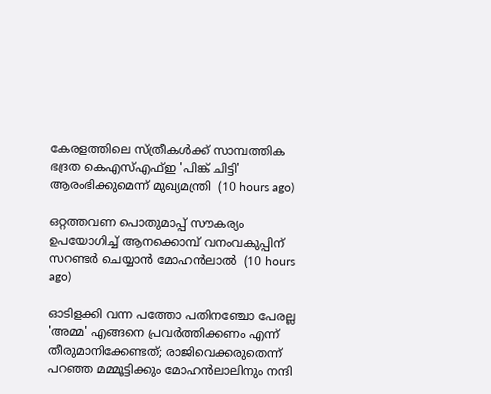കേരളത്തിലെ സ്ത്രീകള്‍ക്ക് സാമ്പത്തിക ഭദ്രത കെഎസ്എഫ്ഇ 'പിങ്ക് ചിട്ടി' ആരംഭിക്കുമെന്ന് മുഖ്യമന്ത്രി  (10 hours ago)

ഒറ്റത്തവണ പൊതുമാപ്പ് സൗകര്യം ഉപയോഗിച്ച് ആനക്കൊമ്പ് വനംവകുപ്പിന് സറണ്ടര്‍ ചെയ്യാന്‍ മോഹന്‍ലാല്‍  (10 hours ago)

ഓടിളക്കി വന്ന പത്തോ പതിനഞ്ചോ പേരല്ല 'അമ്മ' എങ്ങനെ പ്രവര്‍ത്തിക്കണം എന്ന് തീരുമാനിക്കേണ്ടത്; രാജിവെക്കരുതെന്ന് പറഞ്ഞ മമ്മൂട്ടിക്കും മോഹന്‍ലാലിനും നന്ദി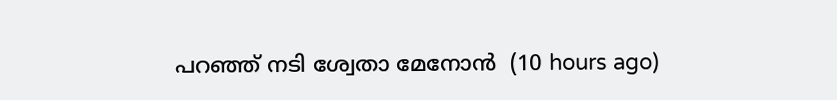പറഞ്ഞ് നടി ശ്വേതാ മേനോന്‍  (10 hours ago)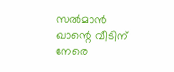സല്‍മാന്‍ ഖാന്റെ വീടിന് നേരെ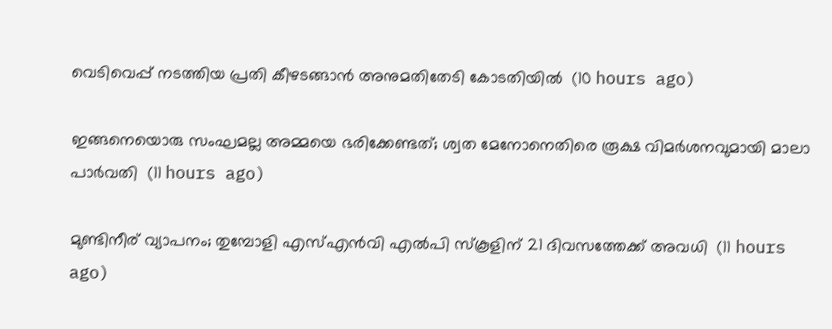വെടിവെപ്പ് നടത്തിയ പ്രതി കീഴടങ്ങാന്‍ അനുമതിതേടി കോടതിയില്‍  (10 hours ago)

ഇങ്ങനെയൊരു സംഘമല്ല അമ്മയെ ഭരിക്കേണ്ടത്; ശ്വത മേനോനെതിരെ രൂക്ഷ വിമര്‍ശനവുമായി മാലാ പാര്‍വതി  (11 hours ago)

മുണ്ടിനീര് വ്യാപനം; തുമ്പോളി എസ്എന്‍വി എല്‍പി സ്‌കൂളിന് 21 ദിവസത്തേക്ക് അവധി  (11 hours ago)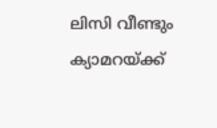ലിസി വീണ്ടും ക്യാമറയ്ക്ക്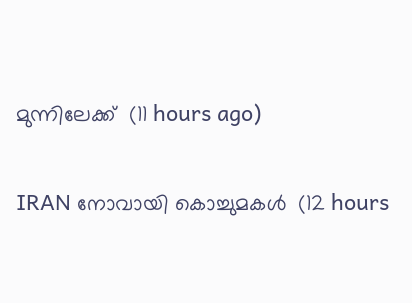മുന്നിലേക്ക്  (11 hours ago)

IRAN നോവായി കൊച്ചുമകൾ  (12 hours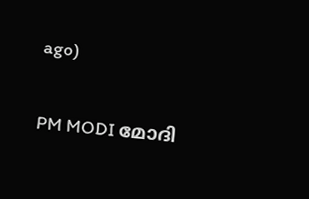ago)

PM MODI മോദി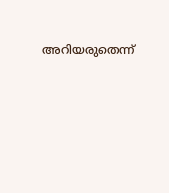അറിയരുതെന്ന്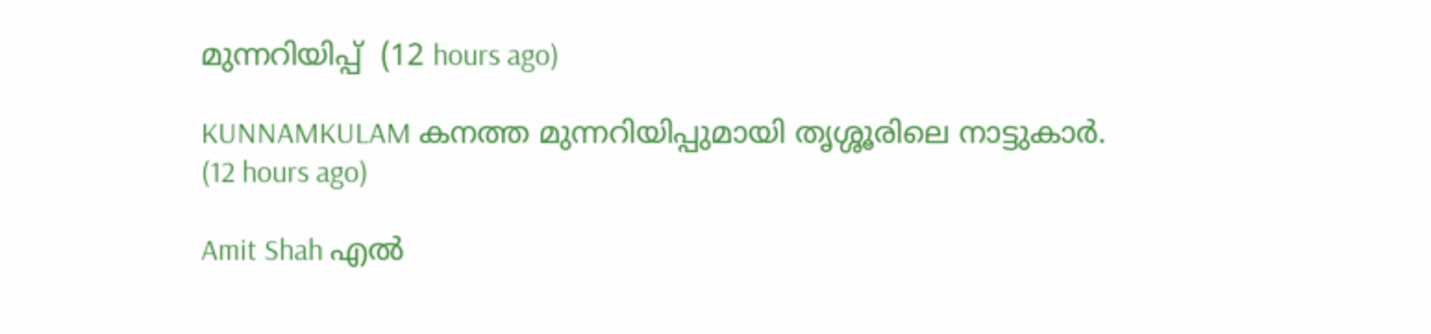മുന്നറിയിപ്പ്  (12 hours ago)

KUNNAMKULAM കനത്ത മുന്നറിയിപ്പുമായി തൃശ്ശൂരിലെ നാട്ടുകാര്‍.  (12 hours ago)

Amit Shah എൽ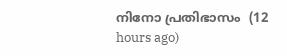നിനോ പ്രതിഭാസം  (12 hours ago)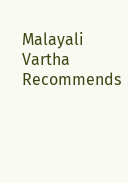Malayali Vartha Recommends